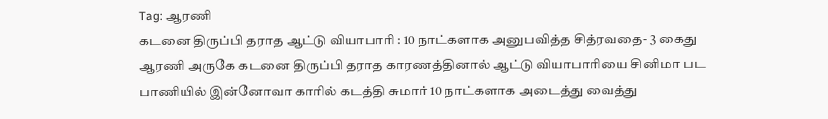Tag: ஆரணி
கடனை திருப்பி தராத ஆட்டு வியாபாரி : 10 நாட்களாக அனுபவித்த சித்ரவதை- 3 கைது
ஆரணி அருகே கடனை திருப்பி தராத காரணத்தினால் ஆட்டு வியாபாரியை சினிமா பட பாணியில் இன்னோவா காரில் கடத்தி சுமார் 10 நாட்களாக அடைத்து வைத்து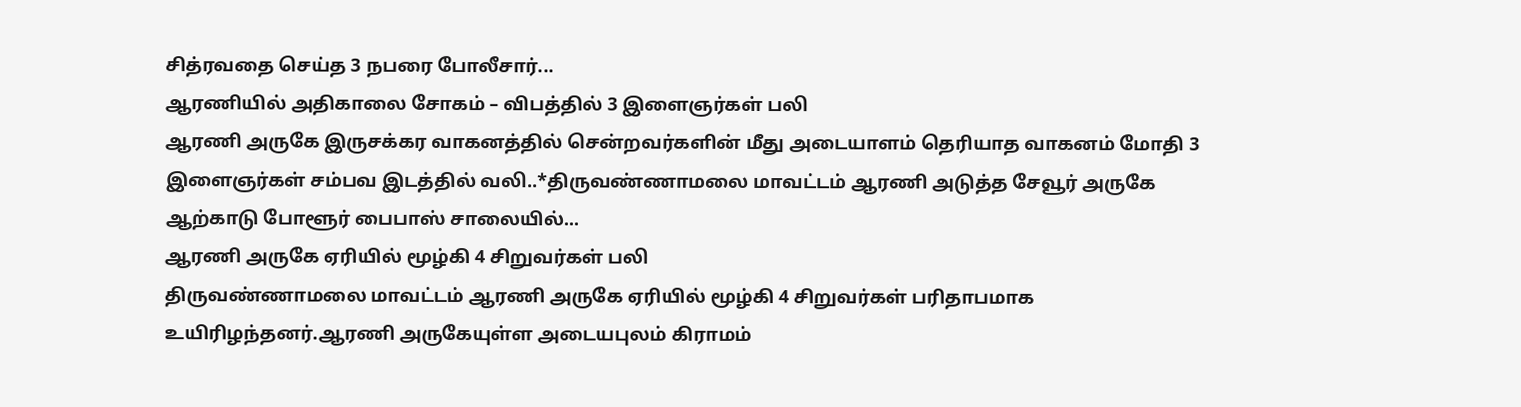சித்ரவதை செய்த 3 நபரை போலீசார்...
ஆரணியில் அதிகாலை சோகம் – விபத்தில் 3 இளைஞர்கள் பலி
ஆரணி அருகே இருசக்கர வாகனத்தில் சென்றவர்களின் மீது அடையாளம் தெரியாத வாகனம் மோதி 3 இளைஞர்கள் சம்பவ இடத்தில் வலி..*திருவண்ணாமலை மாவட்டம் ஆரணி அடுத்த சேவூர் அருகே ஆற்காடு போளூர் பைபாஸ் சாலையில்...
ஆரணி அருகே ஏரியில் மூழ்கி 4 சிறுவர்கள் பலி
திருவண்ணாமலை மாவட்டம் ஆரணி அருகே ஏரியில் மூழ்கி 4 சிறுவர்கள் பரிதாபமாக உயிரிழந்தனர்.ஆரணி அருகேயுள்ள அடையபுலம் கிராமம்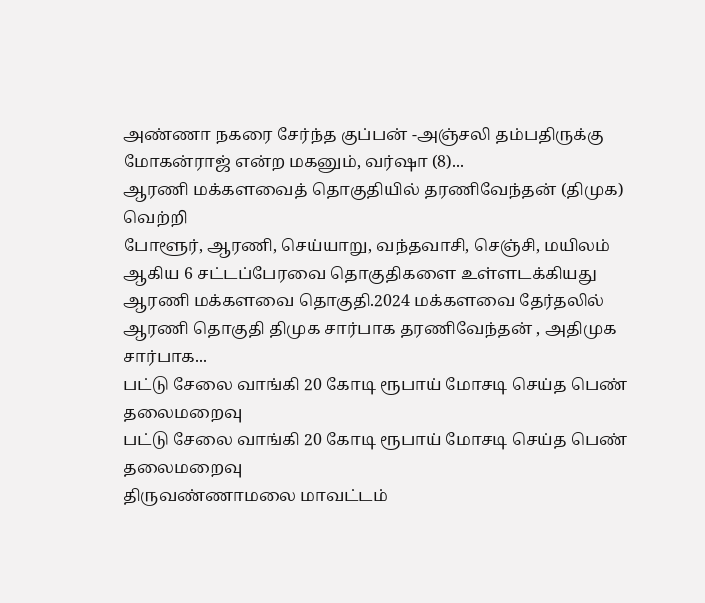அண்ணா நகரை சேர்ந்த குப்பன் -அஞ்சலி தம்பதிருக்கு மோகன்ராஜ் என்ற மகனும், வர்ஷா (8)...
ஆரணி மக்களவைத் தொகுதியில் தரணிவேந்தன் (திமுக) வெற்றி
போளூர், ஆரணி, செய்யாறு, வந்தவாசி, செஞ்சி, மயிலம் ஆகிய 6 சட்டப்பேரவை தொகுதிகளை உள்ளடக்கியது ஆரணி மக்களவை தொகுதி.2024 மக்களவை தேர்தலில் ஆரணி தொகுதி திமுக சார்பாக தரணிவேந்தன் , அதிமுக சார்பாக...
பட்டு சேலை வாங்கி 20 கோடி ரூபாய் மோசடி செய்த பெண் தலைமறைவு
பட்டு சேலை வாங்கி 20 கோடி ரூபாய் மோசடி செய்த பெண் தலைமறைவு
திருவண்ணாமலை மாவட்டம்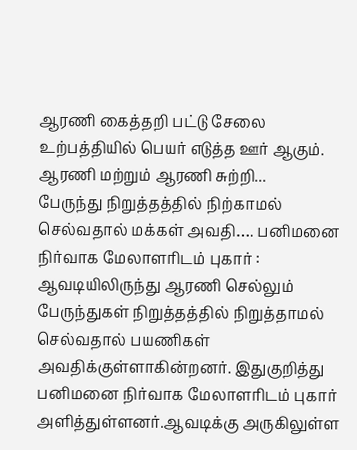ஆரணி கைத்தறி பட்டு சேலை உற்பத்தியில் பெயர் எடுத்த ஊர் ஆகும். ஆரணி மற்றும் ஆரணி சுற்றி...
பேருந்து நிறுத்தத்தில் நிற்காமல் செல்வதால் மக்கள் அவதி…. பனிமனை நிர்வாக மேலாளரிடம் புகார் :
ஆவடியிலிருந்து ஆரணி செல்லும் பேருந்துகள் நிறுத்தத்தில் நிறுத்தாமல் செல்வதால் பயணிகள் அவதிக்குள்ளாகின்றனர். இதுகுறித்து பனிமனை நிர்வாக மேலாளரிடம் புகார் அளித்துள்ளனர்.ஆவடிக்கு அருகிலுள்ள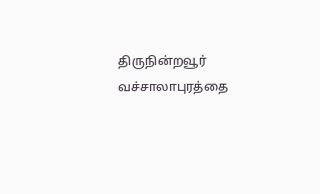திருநின்றவூர் வச்சாலாபுரத்தை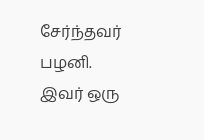சேர்ந்தவர் பழனி. இவர் ஒரு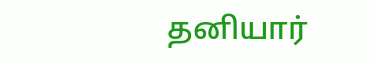தனியார்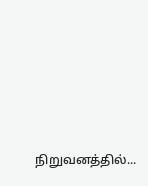நிறுவனத்தில்...